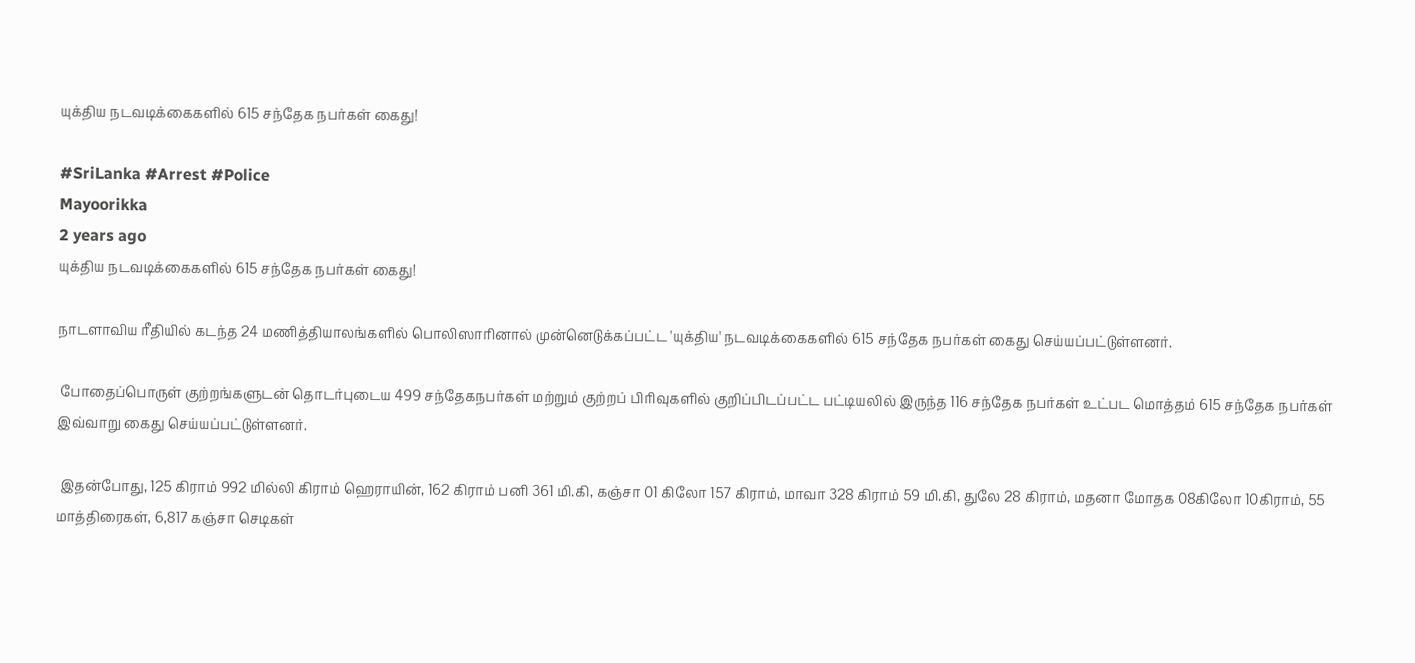யுக்திய நடவடிக்கைகளில் 615 சந்தேக நபர்கள் கைது!

#SriLanka #Arrest #Police
Mayoorikka
2 years ago
யுக்திய நடவடிக்கைகளில் 615 சந்தேக நபர்கள் கைது!

நாடளாவிய ரீதியில் கடந்த 24 மணித்தியாலங்களில் பொலிஸாரினால் முன்னெடுக்கப்பட்ட 'யுக்திய' நடவடிக்கைகளில் 615 சந்தேக நபர்கள் கைது செய்யப்பட்டுள்ளனர்.

 போதைப்பொருள் குற்றங்களுடன் தொடர்புடைய 499 சந்தேகநபர்கள் மற்றும் குற்றப் பிரிவுகளில் குறிப்பிடப்பட்ட பட்டியலில் இருந்த 116 சந்தேக நபர்கள் உட்பட மொத்தம் 615 சந்தேக நபர்கள் இவ்வாறு கைது செய்யப்பட்டுள்ளனர்.

 இதன்போது, 125 கிராம் 992 மில்லி கிராம் ஹெராயின், 162 கிராம் பனி 361 மி.கி, கஞ்சா 01 கிலோ 157 கிராம், மாவா 328 கிராம் 59 மி.கி, துலே 28 கிராம், மதனா மோதக 08கிலோ 10கிராம், 55 மாத்திரைகள், 6,817 கஞ்சா செடிகள்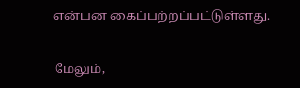என்பன கைப்பற்றப்பட்டுள்ளது.

 மேலும்,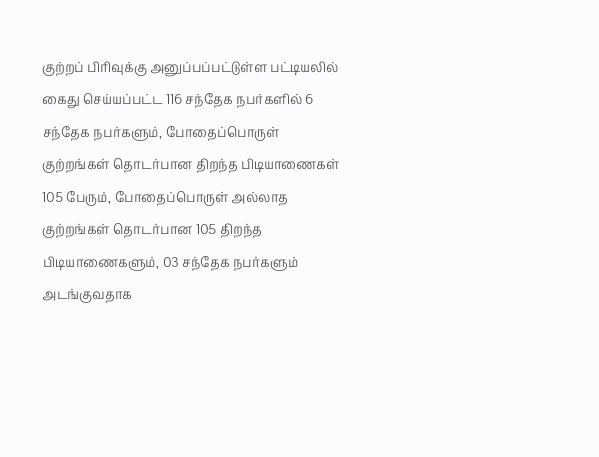குற்றப் பிரிவுக்கு அனுப்பப்பட்டுள்ள பட்டியலில் கைது செய்யப்பட்ட 116 சந்தேக நபர்களில் 6 சந்தேக நபர்களும், போதைப்பொருள் குற்றங்கள் தொடர்பான திறந்த பிடியாணைகள் 105 பேரும், போதைப்பொருள் அல்லாத குற்றங்கள் தொடர்பான 105 திறந்த பிடியாணைகளும், 03 சந்தேக நபர்களும் அடங்குவதாக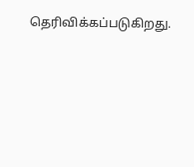தெரிவிக்கப்படுகிறது.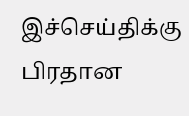இச்செய்திக்கு பிரதான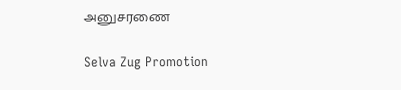அனுசரணை

Selva Zug Promotion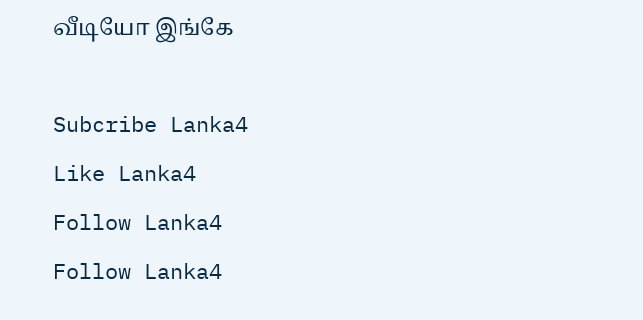வீடியோ இங்கே

Subcribe Lanka4
Like Lanka4
Follow Lanka4
Follow Lanka4